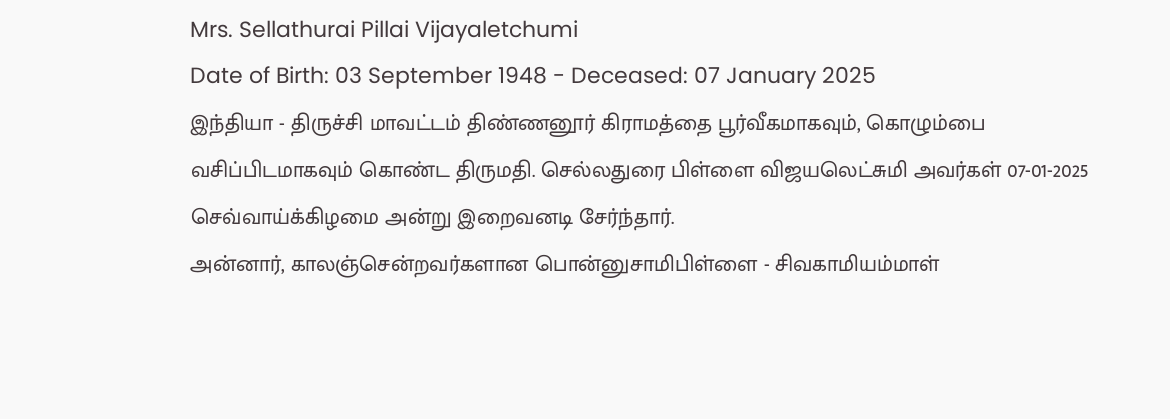Mrs. Sellathurai Pillai Vijayaletchumi
Date of Birth: 03 September 1948 - Deceased: 07 January 2025
இந்தியா - திருச்சி மாவட்டம் திண்ணனூர் கிராமத்தை பூர்வீகமாகவும், கொழும்பை வசிப்பிடமாகவும் கொண்ட திருமதி. செல்லதுரை பிள்ளை விஜயலெட்சுமி அவர்கள் 07-01-2025 செவ்வாய்க்கிழமை அன்று இறைவனடி சேர்ந்தார்.
அன்னார், காலஞ்சென்றவர்களான பொன்னுசாமிபிள்ளை - சிவகாமியம்மாள்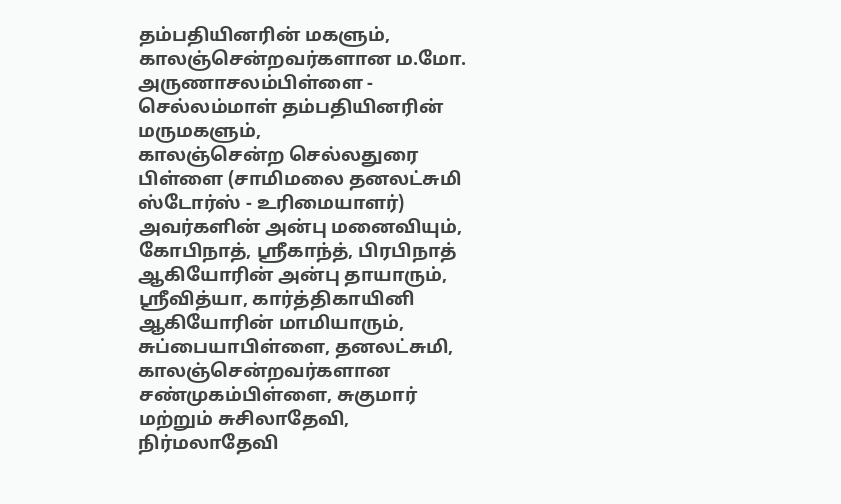தம்பதியினரின் மகளும்,
காலஞ்சென்றவர்களான ம.மோ. அருணாசலம்பிள்ளை - செல்லம்மாள் தம்பதியினரின் மருமகளும்,
காலஞ்சென்ற செல்லதுரை பிள்ளை (சாமிமலை தனலட்சுமி ஸ்டோர்ஸ் - உரிமையாளர்) அவர்களின் அன்பு மனைவியும்,
கோபிநாத், ஸ்ரீகாந்த், பிரபிநாத் ஆகியோரின் அன்பு தாயாரும்,
ஸ்ரீவித்யா, கார்த்திகாயினி ஆகியோரின் மாமியாரும்,
சுப்பையாபிள்ளை, தனலட்சுமி, காலஞ்சென்றவர்களான சண்முகம்பிள்ளை, சுகுமார் மற்றும் சுசிலாதேவி, நிர்மலாதேவி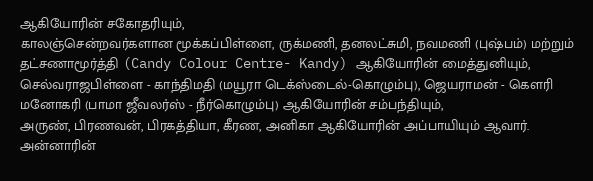ஆகியோரின் சகோதரியும்,
காலஞ்சென்றவர்களான மூக்கப்பிள்ளை, ருக்மணி, தனலட்சுமி, நவமணி (புஷ்பம்) மற்றும் தட்சணாமூர்த்தி (Candy Colour Centre- Kandy) ஆகியோரின் மைத்துனியும்,
செல்வராஜபிள்ளை - காந்திமதி (மயூரா டெக்ஸ்டைல்-கொழும்பு), ஜெயராமன் - கௌரி மனோகரி (பாமா ஜீவலர்ஸ் - நீர்கொழும்பு) ஆகியோரின் சம்பந்தியும்,
அருண், பிரணவன், பிரகத்தியா, கீரண, அனிகா ஆகியோரின் அப்பாயியும் ஆவார்.
அன்னாரின்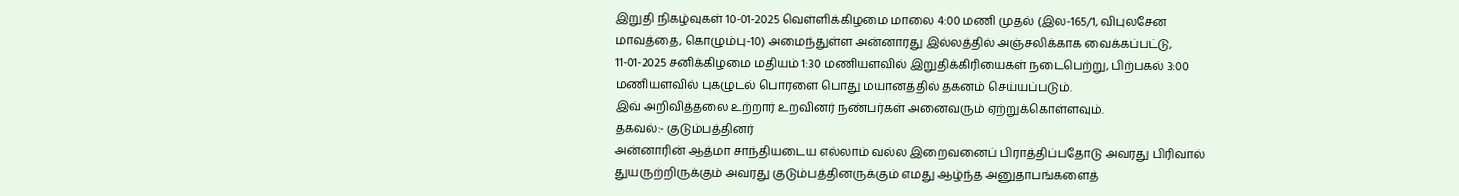இறுதி நிகழ்வுகள் 10-01-2025 வெள்ளிக்கிழமை மாலை 4:00 மணி முதல் (இல-165/1, விபுலசேன மாவத்தை, கொழும்பு-10) அமைந்துள்ள அன்னாரது இல்லத்தில் அஞ்சலிக்காக வைக்கப்பட்டு, 11-01-2025 சனிக்கிழமை மதியம் 1:30 மணியளவில் இறுதிக்கிரியைகள் நடைபெற்று, பிற்பகல் 3:00 மணியளவில் புகழுடல் பொரளை பொது மயானத்தில் தகனம் செய்யப்படும்.
இவ் அறிவித்தலை உற்றார் உறவினர் நண்பர்கள் அனைவரும் ஏற்றுக்கொள்ளவும்.
தகவல்:- குடும்பத்தினர்
அன்னாரின் ஆத்மா சாந்தியடைய எல்லாம் வல்ல இறைவனைப் பிராத்திப்பதோடு அவரது பிரிவால் துயருற்றிருக்கும் அவரது குடும்பத்தினருக்கும் எமது ஆழ்ந்த அனுதாபங்களைத்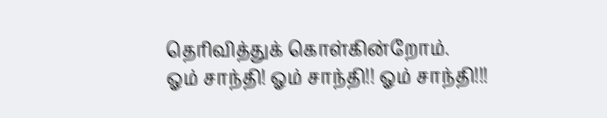தெரிவித்துக் கொள்கின்றோம்.
ஓம் சாந்தி! ஓம் சாந்தி!! ஓம் சாந்தி!!!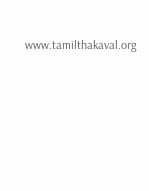www.tamilthakaval.org